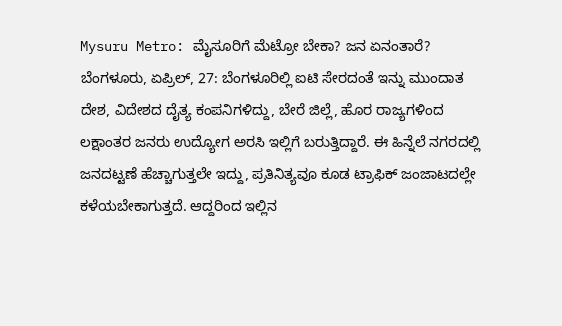Mysuru Metro: ಮೈಸೂರಿಗೆ ಮೆಟ್ರೋ ಬೇಕಾ? ಜನ ಏನಂತಾರೆ?
ಬೆಂಗಳೂರು, ಏಪ್ರಿಲ್, 27: ಬೆಂಗಳೂರಿಲ್ಲಿ ಐಟಿ ಸೇರದಂತೆ ಇನ್ನು ಮುಂದಾತ ದೇಶ, ವಿದೇಶದ ದೈತ್ಯ ಕಂಪನಿಗಳಿದ್ದು, ಬೇರೆ ಜಿಲ್ಲೆ, ಹೊರ ರಾಜ್ಯಗಳಿಂದ ಲಕ್ಷಾಂತರ ಜನರು ಉದ್ಯೋಗ ಅರಸಿ ಇಲ್ಲಿಗೆ ಬರುತ್ತಿದ್ದಾರೆ. ಈ ಹಿನ್ನೆಲೆ ನಗರದಲ್ಲಿ ಜನದಟ್ಟಣೆ ಹೆಚ್ಚಾಗುತ್ತಲೇ ಇದ್ದು, ಪ್ರತಿನಿತ್ಯವೂ ಕೂಡ ಟ್ರಾಫಿಕ್ ಜಂಜಾಟದಲ್ಲೇ ಕಳೆಯಬೇಕಾಗುತ್ತದೆ. ಆದ್ದರಿಂದ ಇಲ್ಲಿನ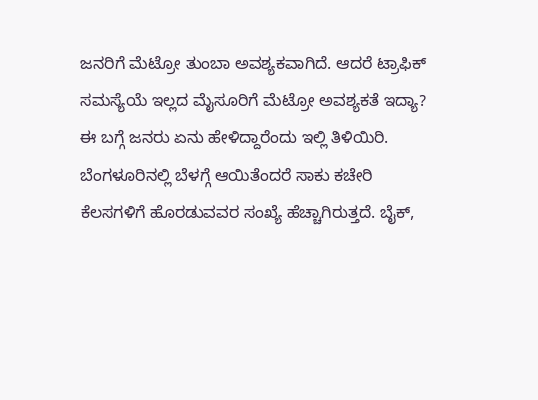ಜನರಿಗೆ ಮೆಟ್ರೋ ತುಂಬಾ ಅವಶ್ಯಕವಾಗಿದೆ. ಆದರೆ ಟ್ರಾಫಿಕ್ ಸಮಸ್ಯೆಯೆ ಇಲ್ಲದ ಮೈಸೂರಿಗೆ ಮೆಟ್ರೋ ಅವಶ್ಯಕತೆ ಇದ್ಯಾ? ಈ ಬಗ್ಗೆ ಜನರು ಏನು ಹೇಳಿದ್ದಾರೆಂದು ಇಲ್ಲಿ ತಿಳಿಯಿರಿ.
ಬೆಂಗಳೂರಿನಲ್ಲಿ ಬೆಳಗ್ಗೆ ಆಯಿತೆಂದರೆ ಸಾಕು ಕಚೇರಿ ಕೆಲಸಗಳಿಗೆ ಹೊರಡುವವರ ಸಂಖ್ಯೆ ಹೆಚ್ಚಾಗಿರುತ್ತದೆ. ಬೈಕ್,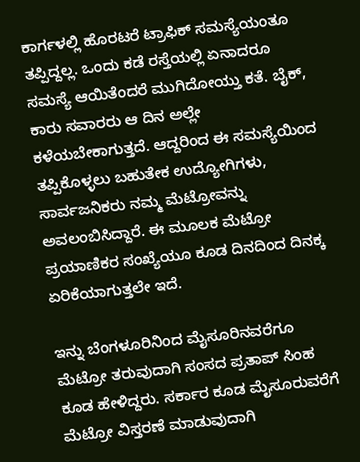ಕಾರ್ಗಳಲ್ಲಿ ಹೊರಟರೆ ಟ್ರಾಫಿಕ್ ಸಮಸ್ಯೆಯಂತೂ ತಪ್ಪಿದ್ದಲ್ಲ. ಒಂದು ಕಡೆ ರಸ್ತೆಯಲ್ಲಿ ಏನಾದರೂ ಸಮಸ್ಯೆ ಆಯಿತೆಂದರೆ ಮುಗಿದೋಯ್ತು ಕತೆ. ಬೈಕ್, ಕಾರು ಸವಾರರು ಆ ದಿನ ಅಲ್ಲೇ ಕಳೆಯಬೇಕಾಗುತ್ತದೆ. ಆದ್ದರಿಂದ ಈ ಸಮಸ್ಯೆಯಿಂದ ತಪ್ಪಿಕೊಳ್ಳಲು ಬಹುತೇಕ ಉದ್ಯೋಗಿಗಳು, ಸಾರ್ವಜನಿಕರು ನಮ್ಮ ಮೆಟ್ರೋವನ್ನು ಅವಲಂಬಿಸಿದ್ದಾರೆ. ಈ ಮೂಲಕ ಮೆಟ್ರೋ ಪ್ರಯಾಣಿಕರ ಸಂಖ್ಯೆಯೂ ಕೂಡ ದಿನದಿಂದ ದಿನಕ್ಕ ಏರಿಕೆಯಾಗುತ್ತಲೇ ಇದೆ.

ಇನ್ನು ಬೆಂಗಳೂರಿನಿಂದ ಮೈಸೂರಿನವರೆಗೂ ಮೆಟ್ರೋ ತರುವುದಾಗಿ ಸಂಸದ ಪ್ರತಾಪ್ ಸಿಂಹ ಕೂಡ ಹೇಳಿದ್ದರು. ಸರ್ಕಾರ ಕೂಡ ಮೈಸೂರುವರೆಗೆ ಮೆಟ್ರೋ ವಿಸ್ತರಣೆ ಮಾಡುವುದಾಗಿ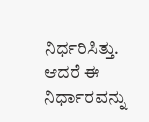ನಿರ್ಧರಿಸಿತ್ತು. ಆದರೆ ಈ ನಿರ್ಧಾರವನ್ನು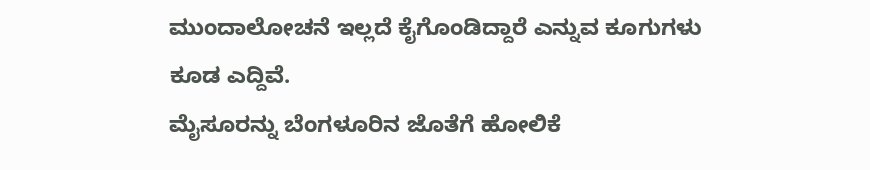ಮುಂದಾಲೋಚನೆ ಇಲ್ಲದೆ ಕೈಗೊಂಡಿದ್ದಾರೆ ಎನ್ನುವ ಕೂಗುಗಳು ಕೂಡ ಎದ್ದಿವೆ.
ಮೈಸೂರನ್ನು ಬೆಂಗಳೂರಿನ ಜೊತೆಗೆ ಹೋಲಿಕೆ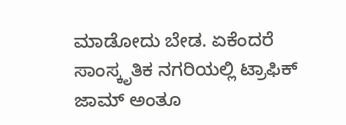ಮಾಡೋದು ಬೇಡ. ಏಕೆಂದರೆ ಸಾಂಸ್ಕೃತಿಕ ನಗರಿಯಲ್ಲಿ ಟ್ರಾಫಿಕ್ ಜಾಮ್ ಅಂತೂ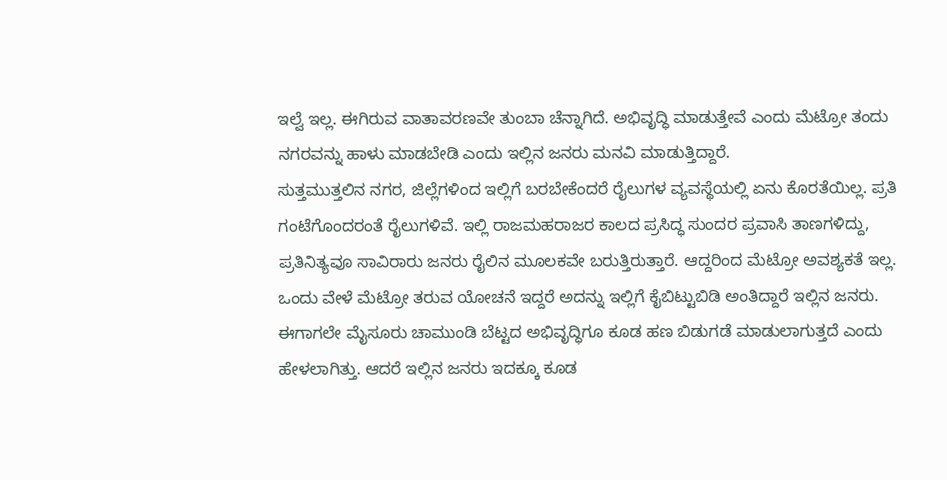ಇಲ್ವೆ ಇಲ್ಲ. ಈಗಿರುವ ವಾತಾವರಣವೇ ತುಂಬಾ ಚೆನ್ನಾಗಿದೆ. ಅಭಿವೃದ್ಧಿ ಮಾಡುತ್ತೇವೆ ಎಂದು ಮೆಟ್ರೋ ತಂದು ನಗರವನ್ನು ಹಾಳು ಮಾಡಬೇಡಿ ಎಂದು ಇಲ್ಲಿನ ಜನರು ಮನವಿ ಮಾಡುತ್ತಿದ್ದಾರೆ.
ಸುತ್ತಮುತ್ತಲಿನ ನಗರ, ಜಿಲ್ಲೆಗಳಿಂದ ಇಲ್ಲಿಗೆ ಬರಬೇಕೆಂದರೆ ರೈಲುಗಳ ವ್ಯವಸ್ಥೆಯಲ್ಲಿ ಏನು ಕೊರತೆಯಿಲ್ಲ. ಪ್ರತಿ ಗಂಟೆಗೊಂದರಂತೆ ರೈಲುಗಳಿವೆ. ಇಲ್ಲಿ ರಾಜಮಹರಾಜರ ಕಾಲದ ಪ್ರಸಿದ್ಧ ಸುಂದರ ಪ್ರವಾಸಿ ತಾಣಗಳಿದ್ದು, ಪ್ರತಿನಿತ್ಯವೂ ಸಾವಿರಾರು ಜನರು ರೈಲಿನ ಮೂಲಕವೇ ಬರುತ್ತಿರುತ್ತಾರೆ. ಆದ್ದರಿಂದ ಮೆಟ್ರೋ ಅವಶ್ಯಕತೆ ಇಲ್ಲ. ಒಂದು ವೇಳೆ ಮೆಟ್ರೋ ತರುವ ಯೋಚನೆ ಇದ್ದರೆ ಅದನ್ನು ಇಲ್ಲಿಗೆ ಕೈಬಿಟ್ಟುಬಿಡಿ ಅಂತಿದ್ದಾರೆ ಇಲ್ಲಿನ ಜನರು.
ಈಗಾಗಲೇ ಮೈಸೂರು ಚಾಮುಂಡಿ ಬೆಟ್ಟದ ಅಭಿವೃದ್ಧಿಗೂ ಕೂಡ ಹಣ ಬಿಡುಗಡೆ ಮಾಡುಲಾಗುತ್ತದೆ ಎಂದು ಹೇಳಲಾಗಿತ್ತು. ಆದರೆ ಇಲ್ಲಿನ ಜನರು ಇದಕ್ಕೂ ಕೂಡ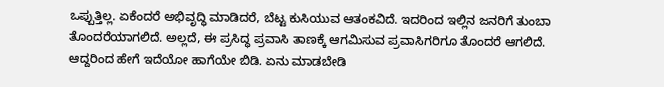ಒಪ್ಪುತ್ತಿಲ್ಲ. ಏಕೆಂದರೆ ಅಭಿವೃದ್ಧಿ ಮಾಡಿದರೆ, ಬೆಟ್ಟ ಕುಸಿಯುವ ಆತಂಕವಿದೆ. ಇದರಿಂದ ಇಲ್ಲಿನ ಜನರಿಗೆ ತುಂಬಾ ತೊಂದರೆಯಾಗಲಿದೆ. ಅಲ್ಲದೆ, ಈ ಪ್ರಸಿದ್ಧ ಪ್ರವಾಸಿ ತಾಣಕ್ಕೆ ಆಗಮಿಸುವ ಪ್ರವಾಸಿಗರಿಗೂ ತೊಂದರೆ ಆಗಲಿದೆ. ಆದ್ದರಿಂದ ಹೇಗೆ ಇದೆಯೋ ಹಾಗೆಯೇ ಬಿಡಿ. ಏನು ಮಾಡಬೇಡಿ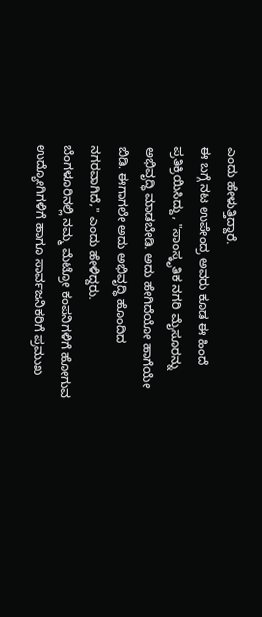ಎಂದು ಹೇಳುತ್ತಿದ್ದಾರೆ.
ಈ ಬಗ್ಗೆ ನಟ ಉಪೇಂದ್ರ ಅವರು ಕೂಡ ಈ ಹಿಂದೆ ಪ್ರತಿಕ್ರಿಯಿಸಿದ್ದು, "ಸಾಂಸ್ಕೃತಿಕ ನಗರಿ ಮೈಸೂರನ್ನು ಅಭಿವೃದ್ಧಿ ಮಾಡಬೇಡಿ. ಅದು ಹೇಗಿದೆಯೋ ಹಾಗೆಯೇ ಬಿಡಿ. ಈಗಾಗಲೇ ಅದು ಅಭಿವೃದ್ಧಿ ಹೊಂದಿದ ನಗರವಾಗಿದೆ," ಎಂದು ಹೇಳಿದ್ದರು.
ಬೆಂಗಳೂರಿನಲ್ಲಿ ನಮ್ಮ ಮೆಟ್ರೋ ಕಂಪನಿಗಳಿಗೆ ಹೋಗುವ ಉದ್ಯೋಗಿಗಳಿಗೆ ಹಾಗೂ ಸಾರ್ವಜನಿಕರಿಗೆ ಪ್ರಮುಖ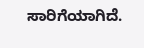ಸಾರಿಗೆಯಾಗಿದೆ.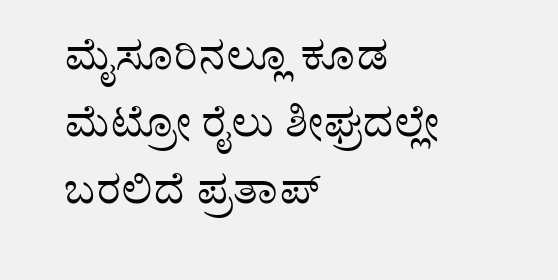ಮೈಸೂರಿನಲ್ಲೂ ಕೂಡ ಮೆಟ್ರೋ ರೈಲು ಶೀಘ್ರದಲ್ಲೇ ಬರಲಿದೆ ಪ್ರತಾಪ್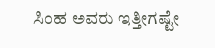ಸಿಂಹ ಅವರು ಇತ್ತೀಗಷ್ಟೇ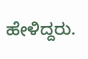ಹೇಳಿದ್ದರು.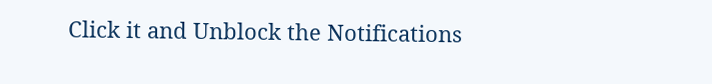Click it and Unblock the Notifications